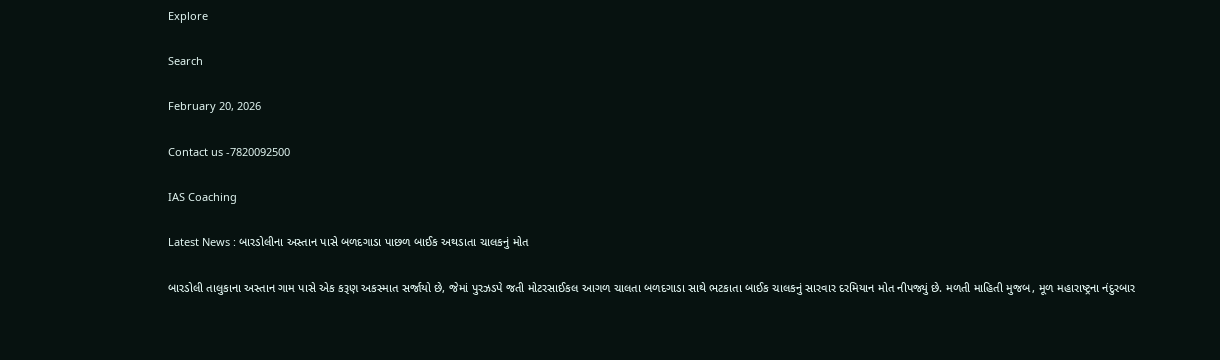Explore

Search

February 20, 2026

Contact us -7820092500

IAS Coaching

Latest News : બારડોલીના અસ્તાન પાસે બળદગાડા પાછળ બાઈક અથડાતા ચાલકનું મોત

બારડોલી તાલુકાના અસ્તાન ગામ પાસે એક કરૂણ અકસ્માત સર્જાયો છે, જેમાં પુરઝડપે જતી મોટરસાઈકલ આગળ ચાલતા બળદગાડા સાથે ભટકાતા બાઈક ચાલકનું સારવાર દરમિયાન મોત નીપજ્યું છે. મળતી માહિતી મુજબ, મૂળ મહારાષ્ટ્રના નંદુરબાર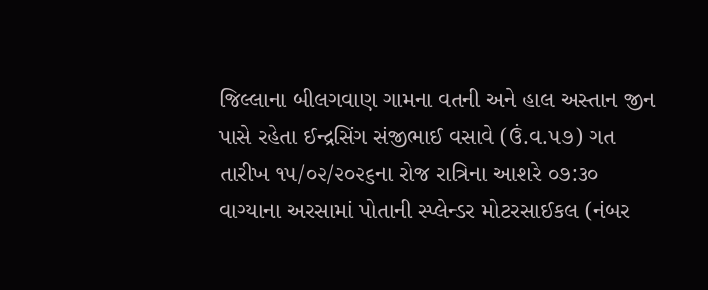જિલ્લાના બીલગવાણ ગામના વતની અને હાલ અસ્તાન જીન પાસે રહેતા ઈન્દ્રસિંગ સંજીભાઈ વસાવે (ઉં.વ.૫૭) ગત તારીખ ૧૫/૦૨/૨૦૨૬ના રોજ રાત્રિના આશરે ૦૭:૩૦ વાગ્યાના અરસામાં પોતાની સ્પ્લેન્ડર મોટરસાઈકલ (નંબર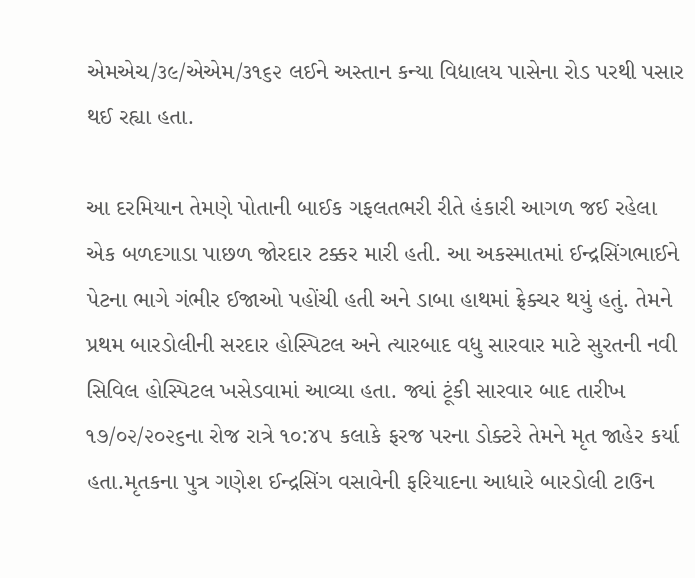એમએચ/૩૯/એએમ/૩૧૬૨ લઈને અસ્તાન કન્યા વિદ્યાલય પાસેના રોડ પરથી પસાર થઈ રહ્યા હતા.

આ દરમિયાન તેમણે પોતાની બાઈક ગફલતભરી રીતે હંકારી આગળ જઈ રહેલા એક બળદગાડા પાછળ જોરદાર ટક્કર મારી હતી. આ અકસ્માતમાં ઈન્દ્રસિંગભાઈને પેટના ભાગે ગંભીર ઈજાઓ પહોંચી હતી અને ડાબા હાથમાં ફ્રેક્ચર થયું હતું. તેમને પ્રથમ બારડોલીની સરદાર હોસ્પિટલ અને ત્યારબાદ વધુ સારવાર માટે સુરતની નવી સિવિલ હોસ્પિટલ ખસેડવામાં આવ્યા હતા. જ્યાં ટૂંકી સારવાર બાદ તારીખ ૧૭/૦૨/૨૦૨૬ના રોજ રાત્રે ૧૦:૪૫ કલાકે ફરજ પરના ડોક્ટરે તેમને મૃત જાહેર કર્યા હતા.મૃતકના પુત્ર ગણેશ ઈન્દ્રસિંગ વસાવેની ફરિયાદના આધારે બારડોલી ટાઉન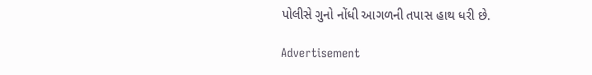પોલીસે ગુનો નોંધી આગળની તપાસ હાથ ધરી છે.

Advertisement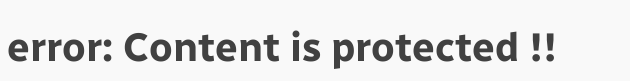error: Content is protected !!